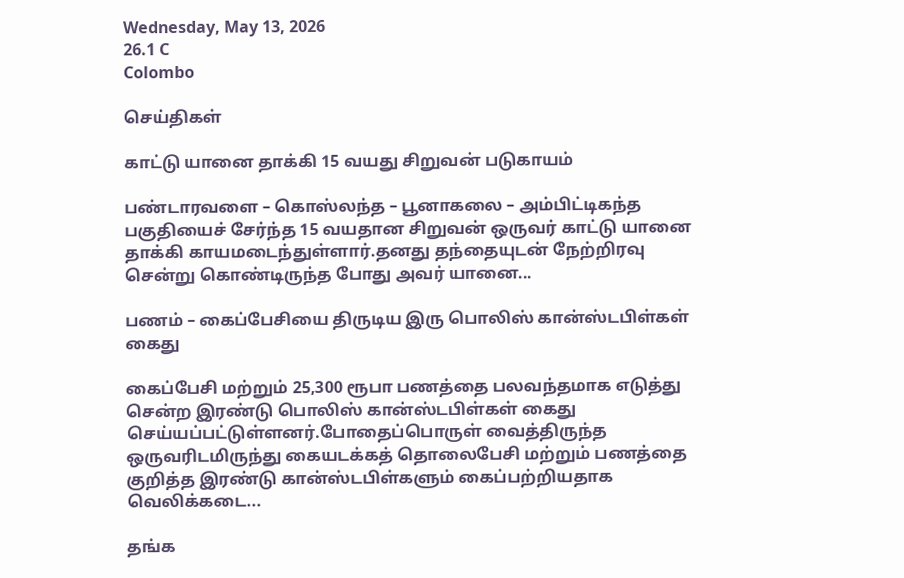Wednesday, May 13, 2026
26.1 C
Colombo

செய்திகள்

காட்டு யானை தாக்கி 15 வயது சிறுவன் படுகாயம்

பண்டாரவளை – கொஸ்லந்த – பூனாகலை – அம்பிட்டிகந்த பகுதியைச் சேர்ந்த 15 வயதான சிறுவன் ஒருவர் காட்டு யானை தாக்கி காயமடைந்துள்ளார்.தனது தந்தையுடன் நேற்றிரவு சென்று கொண்டிருந்த போது அவர் யானை...

பணம் – கைப்பேசியை திருடிய இரு பொலிஸ் கான்ஸ்டபிள்கள் கைது

கைப்பேசி மற்றும் 25,300 ரூபா பணத்தை பலவந்தமாக எடுத்து சென்ற இரண்டு பொலிஸ் கான்ஸ்டபிள்கள் கைது செய்யப்பட்டுள்ளனர்.போதைப்பொருள் வைத்திருந்த ஒருவரிடமிருந்து கையடக்கத் தொலைபேசி மற்றும் பணத்தை குறித்த இரண்டு கான்ஸ்டபிள்களும் கைப்பற்றியதாக வெலிக்கடை...

தங்க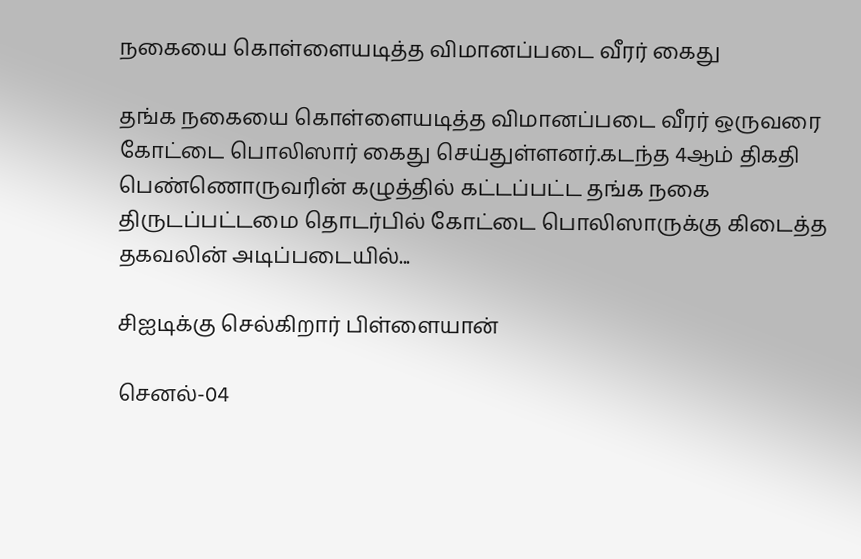நகையை கொள்ளையடித்த விமானப்படை வீரர் கைது

தங்க நகையை கொள்ளையடித்த விமானப்படை வீரர் ஒருவரை கோட்டை பொலிஸார் கைது செய்துள்ளனர்.கடந்த 4ஆம் திகதி பெண்ணொருவரின் கழுத்தில் கட்டப்பட்ட தங்க நகை திருடப்பட்டமை தொடர்பில் கோட்டை பொலிஸாருக்கு கிடைத்த தகவலின் அடிப்படையில்...

சிஐடிக்கு செல்கிறார் பிள்ளையான்

செனல்-04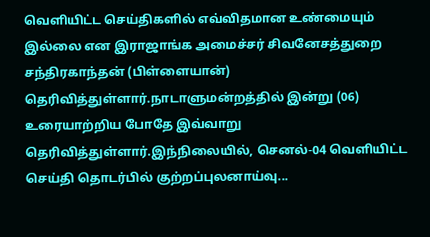வெளியிட்ட செய்திகளில் எவ்விதமான உண்மையும் இல்லை என இராஜாங்க அமைச்சர் சிவனேசத்துறை சந்திரகாந்தன் (பிள்ளையான்) தெரிவித்துள்ளார்.நாடாளுமன்றத்தில் இன்று (06) உரையாற்றிய போதே இவ்வாறு தெரிவித்துள்ளார்.இந்நிலையில், செனல்-04 வெளியிட்ட செய்தி தொடர்பில் குற்றப்புலனாய்வு...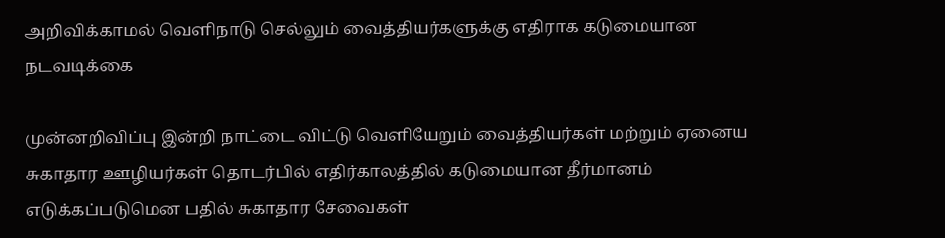அறிவிக்காமல் வெளிநாடு செல்லும் வைத்தியர்களுக்கு எதிராக கடுமையான நடவடிக்கை

முன்னறிவிப்பு இன்றி நாட்டை விட்டு வெளியேறும் வைத்தியர்கள் மற்றும் ஏனைய சுகாதார ஊழியர்கள் தொடர்பில் எதிர்காலத்தில் கடுமையான தீர்மானம் எடுக்கப்படுமென பதில் சுகாதார சேவைகள்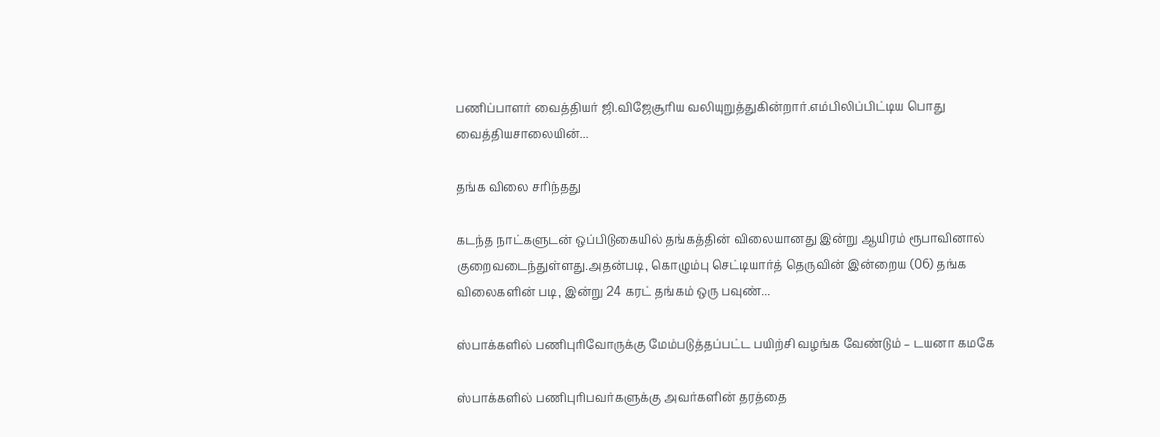பணிப்பாளர் வைத்தியர் ஜி.விஜேசூரிய வலியுறுத்துகின்றார்.எம்பிலிப்பிட்டிய பொது வைத்தியசாலையின்...

தங்க விலை சரிந்தது

கடந்த நாட்களுடன் ஒப்பிடுகையில் தங்கத்தின் விலையானது இன்று ஆயிரம் ரூபாவினால் குறைவடைந்துள்ளது.அதன்படி, கொழும்பு செட்டியார்த் தெருவின் இன்றைய (06) தங்க விலைகளின் படி, இன்று 24 கரட் தங்கம் ஒரு பவுண்...

ஸ்பாக்களில் பணிபுரிவோருக்கு மேம்படுத்தப்பட்ட பயிற்சி வழங்க வேண்டும் – டயனா கமகே

ஸ்பாக்களில் பணிபுரிபவர்களுக்கு அவர்களின் தரத்தை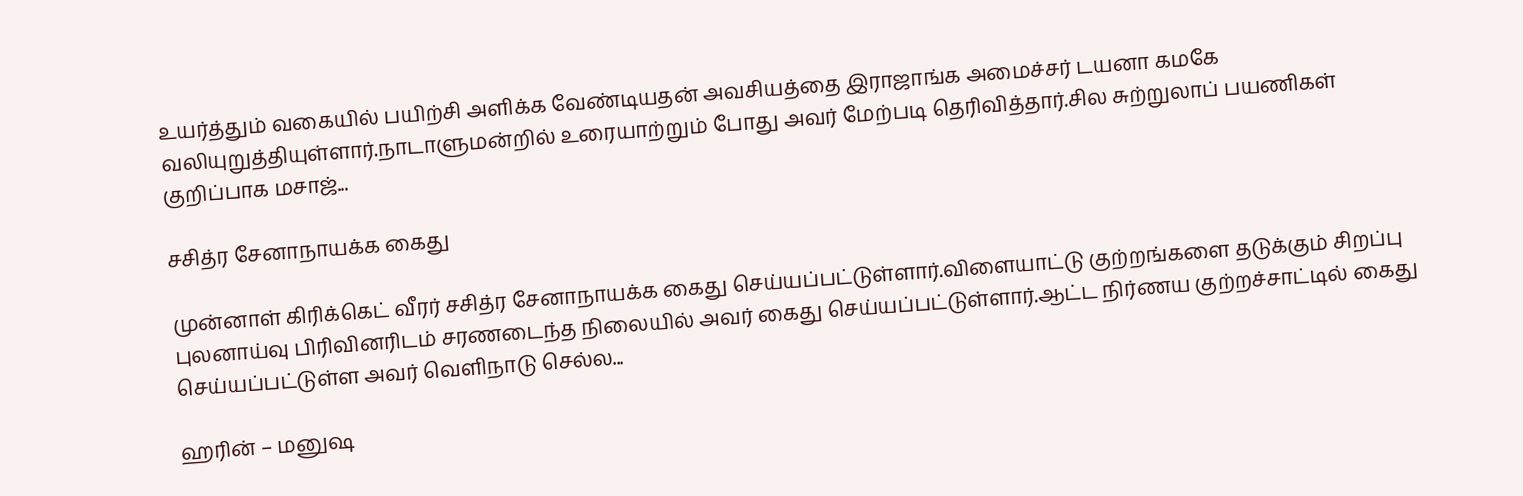உயர்த்தும் வகையில் பயிற்சி அளிக்க வேண்டியதன் அவசியத்தை இராஜாங்க அமைச்சர் டயனா கமகே வலியுறுத்தியுள்ளார்.நாடாளுமன்றில் உரையாற்றும் போது அவர் மேற்படி தெரிவித்தார்.சில சுற்றுலாப் பயணிகள் குறிப்பாக மசாஜ்...

சசித்ர சேனாநாயக்க கைது

முன்னாள் கிரிக்கெட் வீரர் சசித்ர சேனாநாயக்க கைது செய்யப்பட்டுள்ளார்.விளையாட்டு குற்றங்களை தடுக்கும் சிறப்பு புலனாய்வு பிரிவினரிடம் சரணடைந்த நிலையில் அவர் கைது செய்யப்பட்டுள்ளார்.ஆட்ட நிர்ணய குற்றச்சாட்டில் கைது செய்யப்பட்டுள்ள அவர் வெளிநாடு செல்ல...

ஹரின் – மனுஷ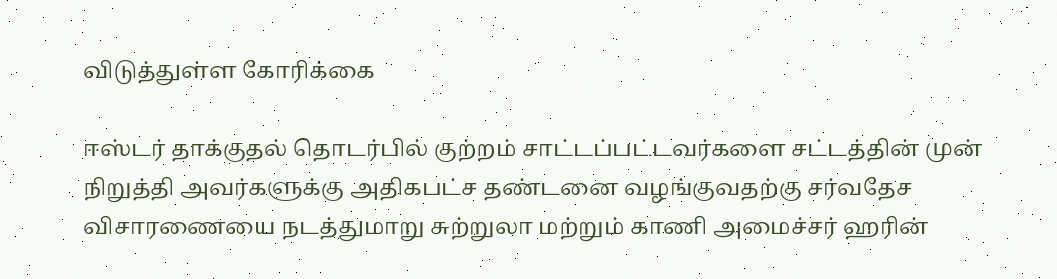விடுத்துள்ள கோரிக்கை

ஈஸ்டர் தாக்குதல் தொடர்பில் குற்றம் சாட்டப்பட்டவர்களை சட்டத்தின் முன் நிறுத்தி அவர்களுக்கு அதிகபட்ச தண்டனை வழங்குவதற்கு சர்வதேச விசாரணையை நடத்துமாறு சுற்றுலா மற்றும் காணி அமைச்சர் ஹரின்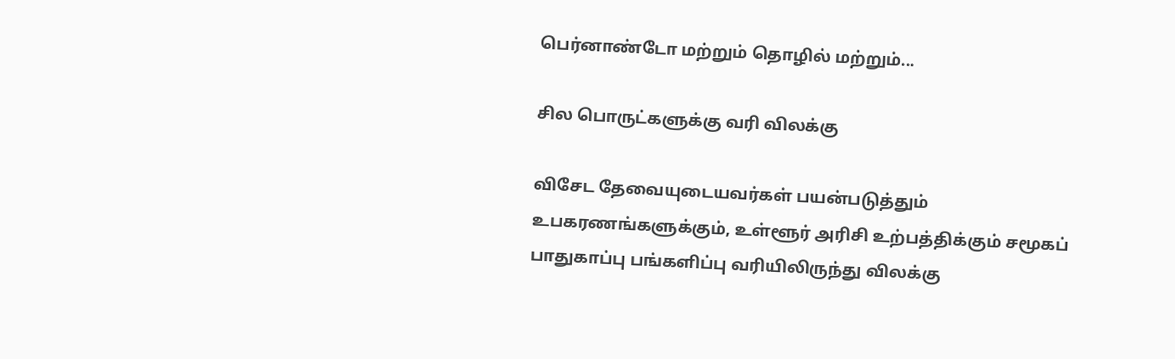பெர்னாண்டோ மற்றும் தொழில் மற்றும்...

சில பொருட்களுக்கு வரி விலக்கு

விசேட தேவையுடையவர்கள் பயன்படுத்தும் உபகரணங்களுக்கும், உள்ளூர் அரிசி உற்பத்திக்கும் சமூகப் பாதுகாப்பு பங்களிப்பு வரியிலிருந்து விலக்கு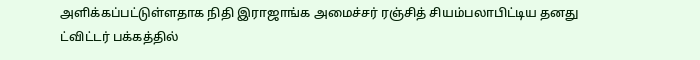அளிக்கப்பட்டுள்ளதாக நிதி இராஜாங்க அமைச்சர் ரஞ்சித் சியம்பலாபிட்டிய தனது ட்விட்டர் பக்கத்தில்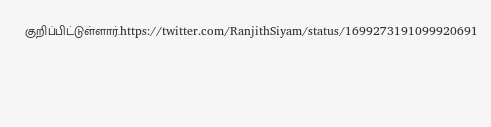குறிப்பிட்டுள்ளார்.https://twitter.com/RanjithSiyam/status/1699273191099920691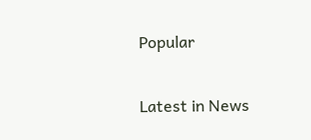Popular

Latest in News